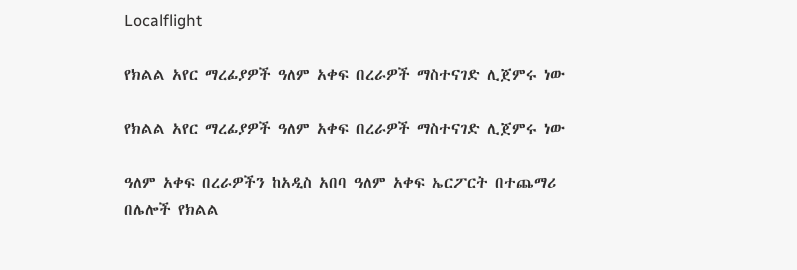Localflight

የክልል አየር ማረፊያዎች ዓለም አቀፍ በረራዎች ማስተናገድ ሊጀምሩ ነው

የክልል አየር ማረፊያዎች ዓለም አቀፍ በረራዎች ማስተናገድ ሊጀምሩ ነው

ዓለም አቀፍ በረራዎችን ከአዲስ አበባ ዓለም አቀፍ ኤርፖርት በተጨማሪ በሌሎች የክልል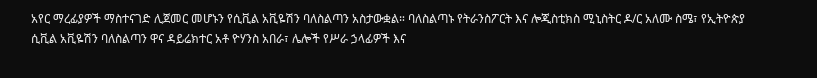አየር ማረፊያዎች ማስተናገድ ሊጀመር መሆኑን የሲቪል አቪዬሽን ባለስልጣን አስታውቋል። ባለስልጣኑ የትራንስፖርት እና ሎጂስቲክስ ሚኒስትር ዶ/ር አለሙ ስሜ፣ የኢትዮጵያ ሲቪል አቪዬሽን ባለስልጣን ዋና ዳይሬክተር አቶ ዮሃንስ አበራ፣ ሌሎች የሥራ ኃላፊዎች እና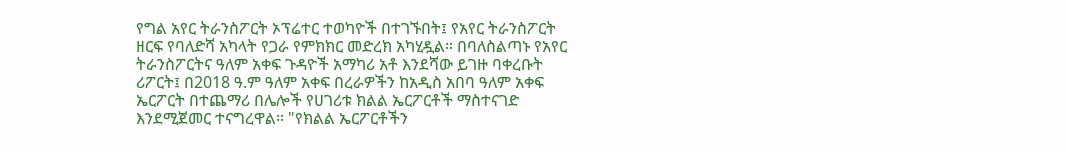የግል አየር ትራንስፖርት ኦፕሬተር ተወካዮች በተገኙበት፤ የአየር ትራንስፖርት ዘርፍ የባለድሻ አካላት የጋራ የምክክር መድረክ አካሂዷል። በባለስልጣኑ የአየር ትራንስፖርትና ዓለም አቀፍ ጉዳዮች አማካሪ አቶ እንደሻው ይገዙ ባቀረቡት ሪፖርት፤ በ2018 ዓ.ም ዓለም አቀፍ በረራዎችን ከአዲስ አበባ ዓለም አቀፍ ኤርፖርት በተጨማሪ በሌሎች የሀገሪቱ ክልል ኤርፖርቶች ማስተናገድ እንደሚጀመር ተናግረዋል። "የክልል ኤርፖርቶችን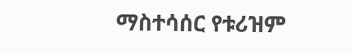ማስተሳሰር የቱሪዝም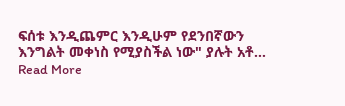ፍሰቱ እንዲጨምር እንዲሁም የደንበኛውን እንግልት መቀነስ የሚያስችል ነው" ያሉት አቶ…
Read More